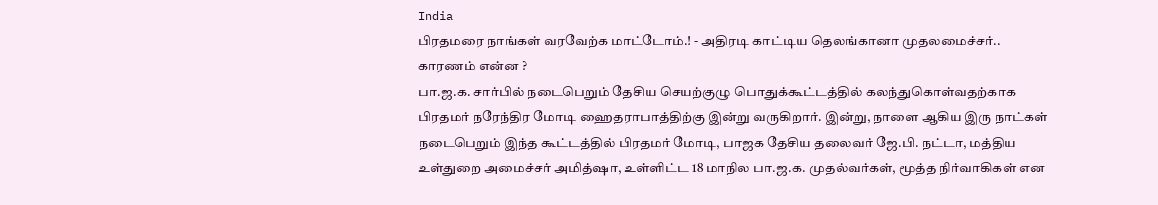India
பிரதமரை நாங்கள் வரவேற்க மாட்டோம்.! - அதிரடி காட்டிய தெலங்கானா முதலமைச்சர்.. காரணம் என்ன ?
பா.ஜ.க. சார்பில் நடைபெறும் தேசிய செயற்குழு பொதுக்கூட்டத்தில் கலந்துகொள்வதற்காக பிரதமர் நரேந்திர மோடி ஹைதராபாத்திற்கு இன்று வருகிறார். இன்று, நாளை ஆகிய இரு நாட்கள் நடைபெறும் இந்த கூட்டத்தில் பிரதமர் மோடி, பாஜக தேசிய தலைவர் ஜே.பி. நட்டா, மத்திய உள்துறை அமைச்சர் அமித்ஷா, உள்ளிட்ட 18 மாநில பா.ஜ.க. முதல்வர்கள், மூத்த நிர்வாகிகள் என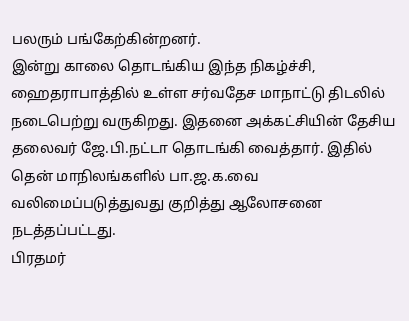பலரும் பங்கேற்கின்றனர்.
இன்று காலை தொடங்கிய இந்த நிகழ்ச்சி, ஹைதராபாத்தில் உள்ள சர்வதேச மாநாட்டு திடலில் நடைபெற்று வருகிறது. இதனை அக்கட்சியின் தேசிய தலைவர் ஜே.பி.நட்டா தொடங்கி வைத்தார். இதில் தென் மாநிலங்களில் பா.ஜ.க.வை வலிமைப்படுத்துவது குறித்து ஆலோசனை நடத்தப்பட்டது.
பிரதமர்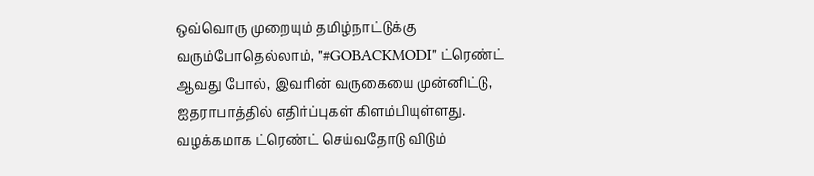ஒவ்வொரு முறையும் தமிழ்நாட்டுக்கு வரும்போதெல்லாம், "#GOBACKMODI" ட்ரெண்ட் ஆவது போல், இவரின் வருகையை முன்னிட்டு, ஐதராபாத்தில் எதிர்ப்புகள் கிளம்பியுள்ளது. வழக்கமாக ட்ரெண்ட் செய்வதோடு விடும்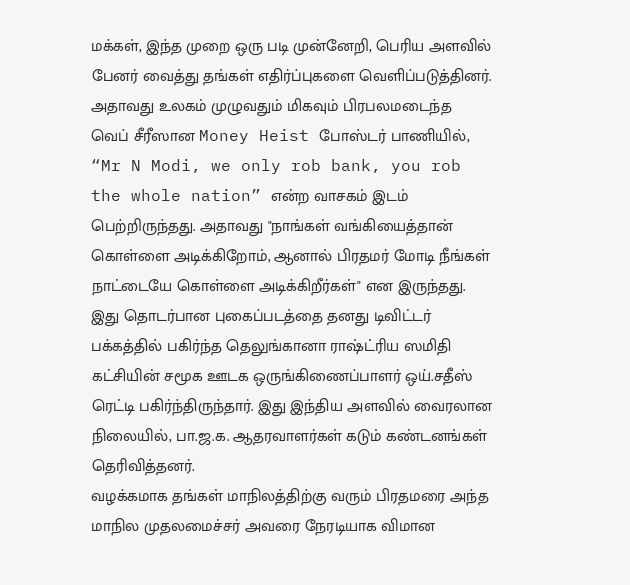மக்கள், இந்த முறை ஒரு படி முன்னேறி, பெரிய அளவில் பேனர் வைத்து தங்கள் எதிர்ப்புகளை வெளிப்படுத்தினர்.
அதாவது உலகம் முழுவதும் மிகவும் பிரபலமடைந்த வெப் சீரீஸான Money Heist போஸ்டர் பாணியில், “Mr N Modi, we only rob bank, you rob the whole nation” என்ற வாசகம் இடம் பெற்றிருந்தது. அதாவது "நாங்கள் வங்கியைத்தான் கொள்ளை அடிக்கிறோம், ஆனால் பிரதமர் மோடி நீங்கள் நாட்டையே கொள்ளை அடிக்கிறீர்கள்" என இருந்தது.
இது தொடர்பான புகைப்படத்தை தனது டிவிட்டர் பக்கத்தில் பகிர்ந்த தெலுங்கானா ராஷ்ட்ரிய ஸமிதி கட்சியின் சமூக ஊடக ஒருங்கிணைப்பாளர் ஒய்.சதீஸ் ரெட்டி பகிர்ந்திருந்தார். இது இந்திய அளவில் வைரலான நிலையில், பா.ஜ.க. ஆதரவாளர்கள் கடும் கண்டனங்கள் தெரிவித்தனர்.
வழக்கமாக தங்கள் மாநிலத்திற்கு வரும் பிரதமரை அந்த மாநில முதலமைச்சர் அவரை நேரடியாக விமான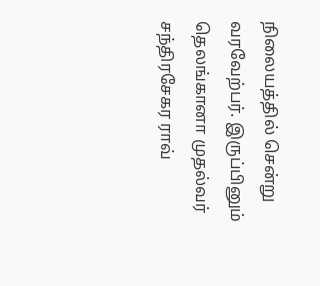நிலையத்தில் சென்று வரவேற்பர். இருப்பினும் தெலங்கானா முதல்வர் சந்திரசேகர ராவ்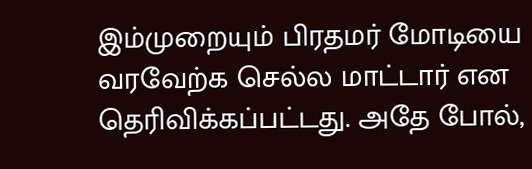இம்முறையும் பிரதமர் மோடியை வரவேற்க செல்ல மாட்டார் என தெரிவிக்கப்பட்டது. அதே போல்,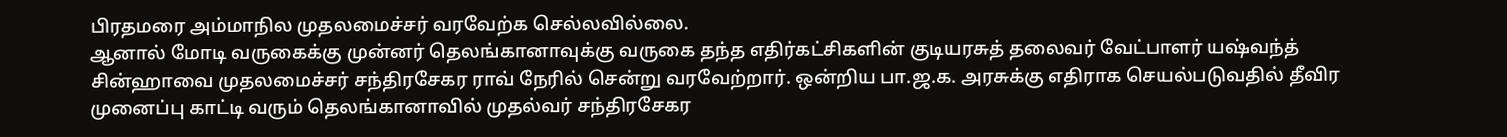பிரதமரை அம்மாநில முதலமைச்சர் வரவேற்க செல்லவில்லை.
ஆனால் மோடி வருகைக்கு முன்னர் தெலங்கானாவுக்கு வருகை தந்த எதிர்கட்சிகளின் குடியரசுத் தலைவர் வேட்பாளர் யஷ்வந்த் சின்ஹாவை முதலமைச்சர் சந்திரசேகர ராவ் நேரில் சென்று வரவேற்றார். ஒன்றிய பா.ஜ.க. அரசுக்கு எதிராக செயல்படுவதில் தீவிர முனைப்பு காட்டி வரும் தெலங்கானாவில் முதல்வர் சந்திரசேகர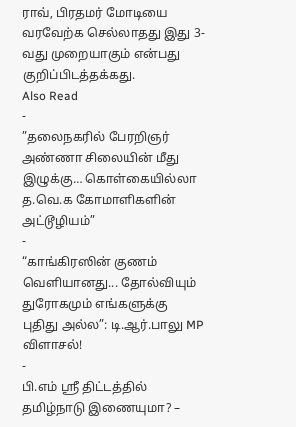ராவ், பிரதமர் மோடியை வரவேற்க செல்லாதது இது 3-வது முறையாகும் என்பது குறிப்பிடத்தக்கது.
Also Read
-
”தலைநகரில் பேரறிஞர் அண்ணா சிலையின் மீது இழுக்கு… கொள்கையில்லா த.வெ.க கோமாளிகளின் அட்டூழியம்”
-
“காங்கிரஸின் குணம் வெளியானது... தோல்வியும் துரோகமும் எங்களுக்கு புதிது அல்ல”: டி.ஆர்.பாலு MP விளாசல்!
-
பி.எம் ஸ்ரீ திட்டத்தில் தமிழ்நாடு இணையுமா? –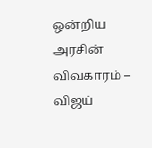ஒன்றிய அரசின் விவகாரம் – விஜய்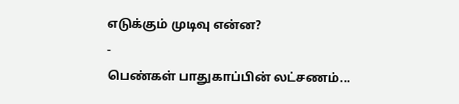எடுக்கும் முடிவு என்ன?
-
பெண்கள் பாதுகாப்பின் லட்சணம்...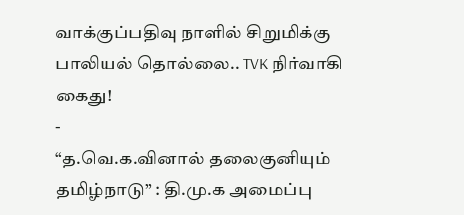வாக்குப்பதிவு நாளில் சிறுமிக்கு பாலியல் தொல்லை.. TVK நிர்வாகி கைது!
-
“த.வெ.க.வினால் தலைகுனியும் தமிழ்நாடு” : தி.மு.க அமைப்பு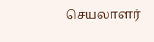செயலாளர்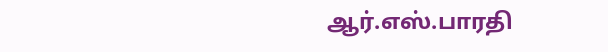ஆர்.எஸ்.பாரதி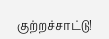குற்றச்சாட்டு!